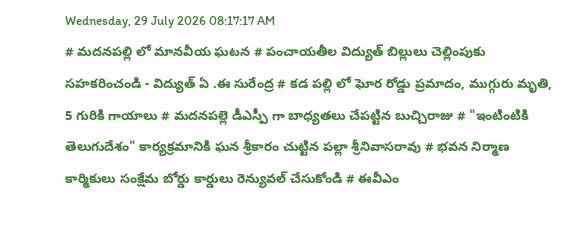Wednesday, 29 July 2026 08:17:17 AM
# మదనపల్లి లో మానవీయ ఘటన # పంచాయతీల విద్యుత్ బిల్లులు చెల్లింపుకు సహకరించండి - విద్యుత్ ఏ .ఈ సురేంద్ర # కడ పల్లి లో ఘోర రోడ్డు ప్రమాదం, ముగ్గురు మృతి, 5 గురికి గాయాలు # మదనపల్లె డీఎస్పీ గా బాధ్యతలు చేపట్టిన బుచ్చిరాజు # "ఇంటింటికి తెలుగుదేశం" కార్యక్రమానికి ఘన శ్రీకారం చుట్టిన పల్లా శ్రీనివాసరావు # భవన నిర్మాణ కార్మికులు సంక్షేమ బోర్డు కార్డులు రెన్యువల్ చేసుకోండి # ఈవీఎం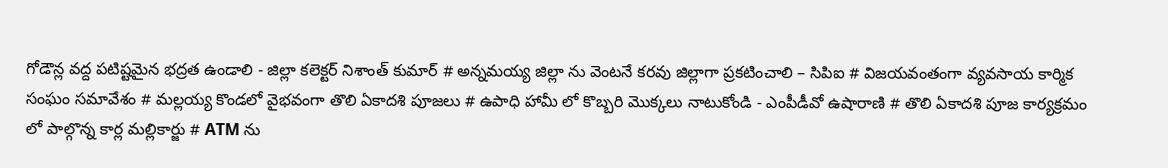గోడౌన్ల వద్ద పటిష్టమైన భద్రత ఉండాలి - జిల్లా కలెక్టర్ నిశాంత్ కుమార్ # అన్నమయ్య జిల్లా ను వెంటనే కరవు జిల్లాగా ప్రకటించాలి – సిపిఐ # విజయవంతంగా వ్యవసాయ కార్మిక సంఘం సమావేశం # మల్లయ్య కొండలో వైభవంగా తొలి ఏకాదశి పూజలు # ఉపాధి హామీ లో కొబ్బరి మొక్కలు నాటుకోండి - ఎంపీడీవో ఉషారాణి # తొలి ఏకాదశి పూజ కార్యక్రమం లో పాల్గొన్న కార్ల మల్లికార్జు # ATM ను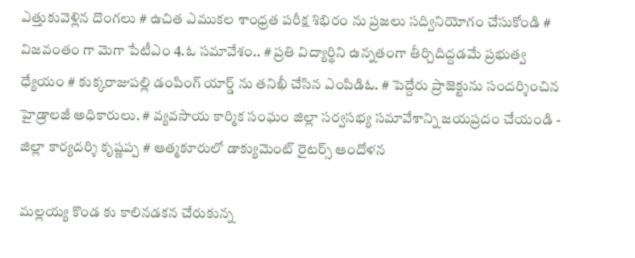ఎత్తుకువెళ్లిన దొంగలు # ఉచిత ఎముకల శాంధ్రత పరీక్ష శిభిరం ను ప్రజలు సద్వినియోగం చేసుకోండి # విజవంతం గా మెగా పేటీఎం 4.ఓ సమావేశం.. # ప్రతి విద్యార్థిని ఉన్నతంగా తీర్చిదిద్దడమే ప్రభుత్వ ధ్యేయం # కుక్కరాజుపల్లి డంపింగ్ యార్డ్ ను తనిఖీ చేసిన ఎంపిడిఓ. # పెద్దేరు ప్రాజెక్టును సందర్శించిన హైడ్రాలజీ అధికారులు. # వ్యవసాయ కార్మిక సంఘం జిల్లా సర్వసభ్య సమావేశాన్ని జయప్రదం చేయండి - జిల్లా కార్యదర్శి కృష్ణప్ప # ఆత్మకూరులో డాక్యుమెంట్ రైటర్స్ ఆందోళన

మల్లయ్య కొండ కు కాలినడకన చేరుకున్న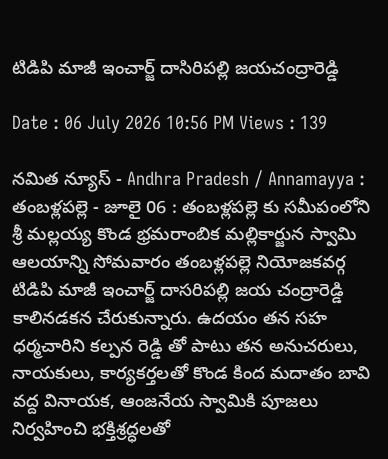టిడిపి మాజీ ఇంచార్జ్ దాసిరిపల్లి జయచంద్రారెడ్డి

Date : 06 July 2026 10:56 PM Views : 139

నమిత న్యూస్ - Andhra Pradesh / Annamayya : తంబళ్లపల్లె - జూలై 06 : తంబళ్లపల్లె కు సమీపంలోని శ్రీ మల్లయ్య కొండ భ్రమరాంబిక మల్లికార్జున స్వామి ఆలయాన్ని సోమవారం తంబళ్లపల్లె నియోజకవర్గ టిడిపి మాజీ ఇంచార్జ్ దాసరిపల్లి జయ చంద్రారెడ్డి కాలినడకన చేరుకున్నారు. ఉదయం తన సహ ధర్మచారిని కల్పన రెడ్డి తో పాటు తన అనుచరులు, నాయకులు, కార్యకర్తలతో కొండ కింద మదాతం బావి వద్ద వినాయక, ఆంజనేయ స్వామికి పూజలు నిర్వహించి భక్తిశ్రద్ధలతో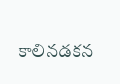కాలినడకన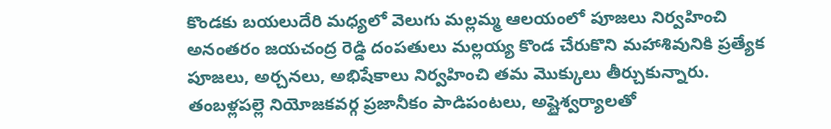కొండకు బయలుదేరి మధ్యలో వెలుగు మల్లమ్మ ఆలయంలో పూజలు నిర్వహించి అనంతరం జయచంద్ర రెడ్డి దంపతులు మల్లయ్య కొండ చేరుకొని మహాశివునికి ప్రత్యేక పూజలు, అర్చనలు, అభిషేకాలు నిర్వహించి తమ మొక్కులు తీర్చుకున్నారు. తంబళ్లపల్లె నియోజకవర్గ ప్రజానీకం పాడిపంటలు, అష్టైశ్వర్యాలతో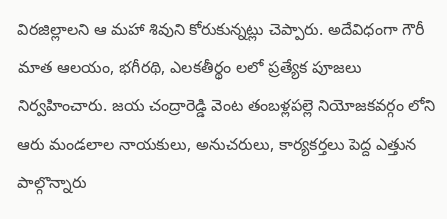విరజిల్లాలని ఆ మహా శివుని కోరుకున్నట్లు చెప్పారు. అదేవిధంగా గౌరీ మాత ఆలయం, భగీరథి, ఎలకతీర్థం లలో ప్రత్యేక పూజలు నిర్వహించారు. జయ చంద్రారెడ్డి వెంట తంబళ్లపల్లె నియోజకవర్గం లోని ఆరు మండలాల నాయకులు, అనుచరులు, కార్యకర్తలు పెద్ద ఎత్తున పాల్గొన్నారు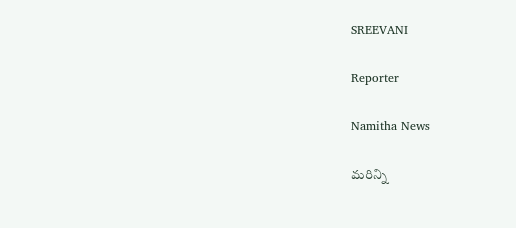SREEVANI

Reporter

Namitha News

మరిన్ని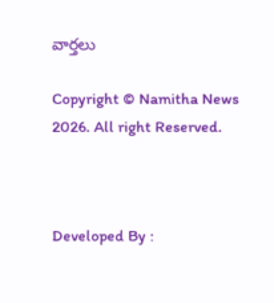వార్తలు

Copyright © Namitha News 2026. All right Reserved.



Developed By :